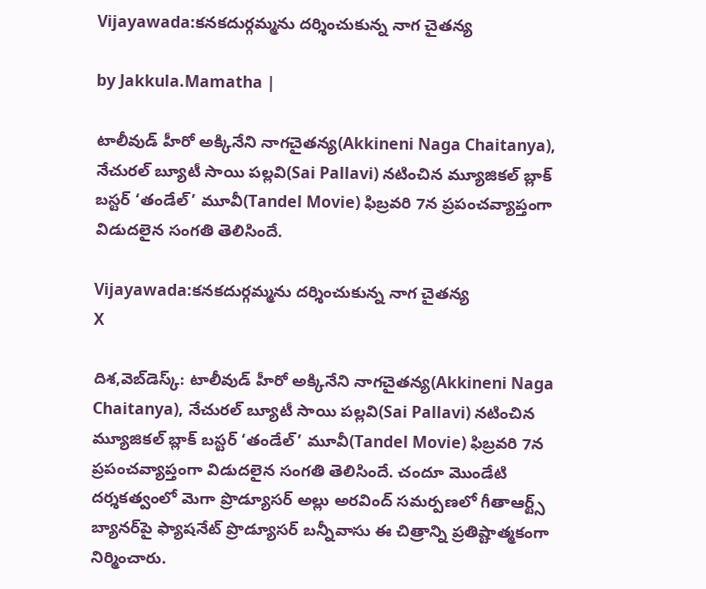Vijayawada:క‌న‌క‌దుర్గ‌మ్మ‌ను ద‌ర్శించుకున్న నాగ చైతన్య

by Jakkula.Mamatha |

టాలీవుడ్ హీరో అక్కినేని నాగచైతన్య(Akkineni Naga Chaitanya), నేచురల్ బ్యూటీ సాయి పల్లవి(Sai Pallavi) నటించిన మ్యూజికల్ బ్లాక్ బస్టర్ ‘తండేల్’ మూవీ(Tandel Movie) ఫిబ్రవరి 7న ప్రపంచవ్యాప్తంగా విడుదలైన సంగతి తెలిసిందే.

Vijayawada:క‌న‌క‌దుర్గ‌మ్మ‌ను ద‌ర్శించుకున్న నాగ చైతన్య
X

దిశ,వెబ్‌డెస్క్: టాలీవుడ్ హీరో అక్కినేని నాగచైతన్య(Akkineni Naga Chaitanya), నేచురల్ బ్యూటీ సాయి పల్లవి(Sai Pallavi) నటించిన మ్యూజికల్ బ్లాక్ బస్టర్ ‘తండేల్’ మూవీ(Tandel Movie) ఫిబ్రవరి 7న ప్రపంచవ్యాప్తంగా విడుదలైన సంగతి తెలిసిందే. చందూ మొండేటి దర్శకత్వంలో మెగా ప్రొడ్యూసర్ అల్లు అరవింద్ సమర్పణలో గీతాఆర్ట్స్ బ్యానర్‌పై ఫ్యాషనేట్ ప్రొడ్యూసర్ బన్నీవాసు ఈ చిత్రాన్ని ప్రతిష్టాత్మకంగా నిర్మించారు.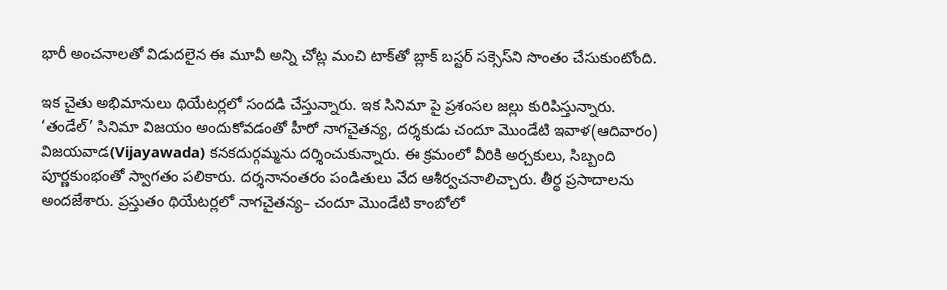భారీ అంచనాలతో విడుదలైన ఈ మూవీ అన్ని చోట్ల మంచి టాక్‌తో బ్లాక్ బస్టర్ సక్సెస్‌ని సొంతం చేసుకుంటోంది.

ఇక చైతు అభిమానులు థియేటర్లలో సందడి చేస్తున్నారు. ఇక సినిమా పై ప్రశంసల జల్లు కురిపిస్తున్నారు. ‘తండేల్’ సినిమా విజయం అందుకోవడంతో హీరో నాగచైతన్య, దర్శకుడు చందూ మొండేటి ఇవాళ(ఆదివారం) విజయవాడ(Vijayawada) కనకదుర్గమ్మను దర్శించుకున్నారు. ఈ క్రమంలో వీరికి అర్చకులు, సిబ్బంది పూర్ణకుంభంతో స్వాగతం పలికారు. దర్శనానంతరం పండితులు వేద ఆశీర్వచనాలిచ్చారు. తీర్థ ప్రసాదాలను అందజేశారు. ప్రస్తుతం థియేటర్లలో నాగచైతన్య– చందూ మొండేటి కాంబోలో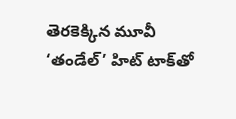తెరకెక్కిన మూవీ ‘తండేల్’ హిట్ టాక్‌తో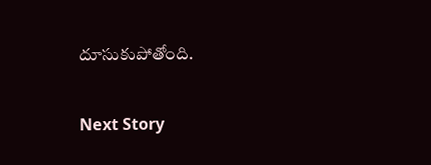దూసుకుపోతోంది.

Next Story